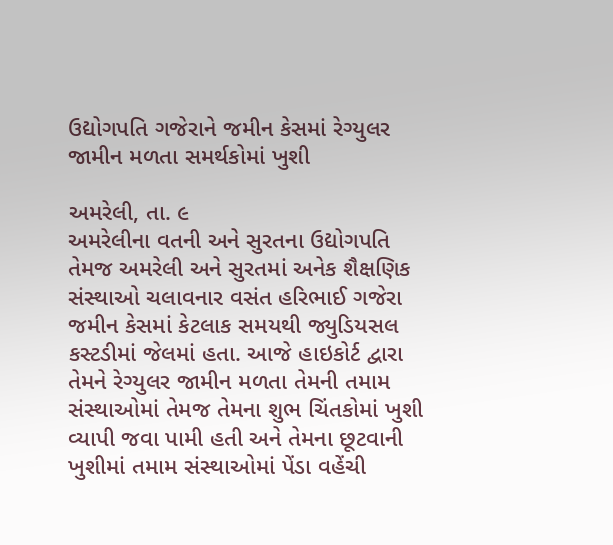ઉદ્યોગપતિ ગજેરાને જમીન કેસમાં રેગ્યુલર જામીન મળતા સમર્થકોમાં ખુશી

અમરેલી, તા. ૯
અમરેલીના વતની અને સુરતના ઉદ્યોગપતિ તેમજ અમરેલી અને સુરતમાં અનેક શૈક્ષણિક સંસ્થાઓ ચલાવનાર વસંત હરિભાઈ ગજેરા જમીન કેસમાં કેટલાક સમયથી જ્યુડિયસલ કસ્ટડીમાં જેલમાં હતા. આજે હાઇકોર્ટ દ્વારા તેમને રેગ્યુલર જામીન મળતા તેમની તમામ સંસ્થાઓમાં તેમજ તેમના શુભ ચિંતકોમાં ખુશી વ્યાપી જવા પામી હતી અને તેમના છૂટવાની ખુશીમાં તમામ સંસ્થાઓમાં પેંડા વહેંચી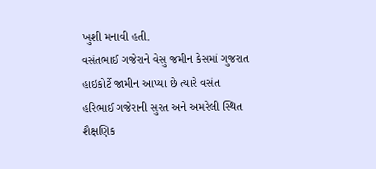ખુશી મનાવી હતી.
વસંતભાઈ ગજેરાને વેસુ જમીન કેસમાં ગુજરાત હાઇકોર્ટે જામીન આપ્યા છે ત્યારે વસંત હરિભાઈ ગજેરાની સુરત અને અમરેલી સ્થિત શૈક્ષણિક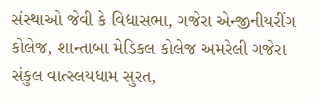સંસ્થાઓ જેવી કે વિદ્યાસભા, ગજેરા એન્જીનીયરીંગ કોલેજ, શાન્તાબા મેડિકલ કોલેજ અમરેલી ગજેરા સંકુલ વાત્સ્લયધામ સુરત,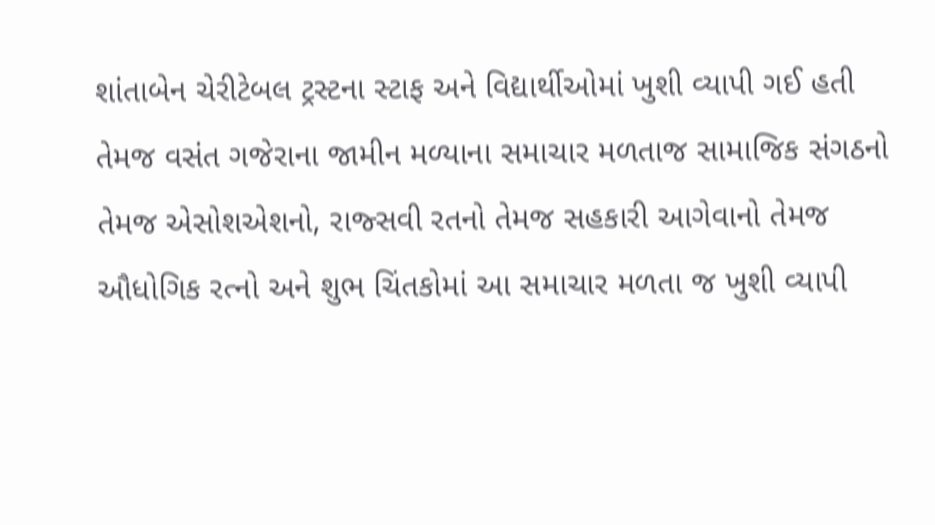શાંતાબેન ચેરીટેબલ ટ્રસ્ટના સ્ટાફ અને વિદ્યાર્થીઓમાં ખુશી વ્યાપી ગઈ હતી તેમજ વસંત ગજેરાના જામીન મળ્યાના સમાચાર મળતાજ સામાજિક સંગઠનો તેમજ એસોશએશનો, રાજ્સવી રતનો તેમજ સહકારી આગેવાનો તેમજ ઔધોગિક રત્નો અને શુભ ચિંતકોમાં આ સમાચાર મળતા જ ખુશી વ્યાપી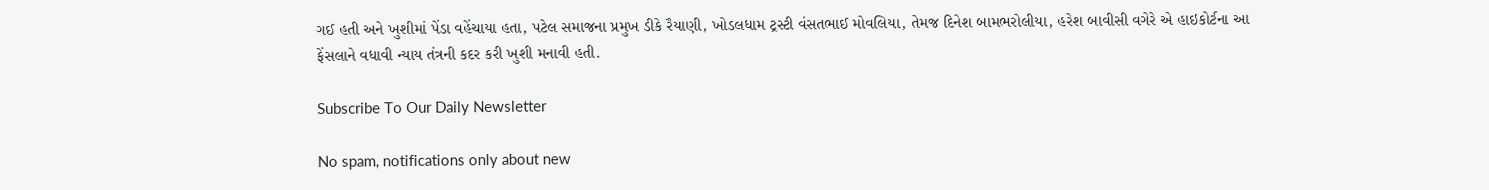ગઈ હતી અને ખુશીમાં પેંડા વહેંચાયા હતા, પટેલ સમાજના પ્રમુખ ડીકે રૈયાણી, ખોડલધામ ટ્રસ્ટી વંસતભાઈ મોવલિયા, તેમજ દિનેશ બામભરોલીયા, હરેશ બાવીસી વગેરે એ હાઇકોર્ટના આ ફેંસલાને વધાવી ન્યાય તંત્રની કદર કરી ખુશી મનાવી હતી.

Subscribe To Our Daily Newsletter

No spam, notifications only about new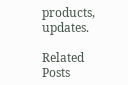products, updates.

Related Posts